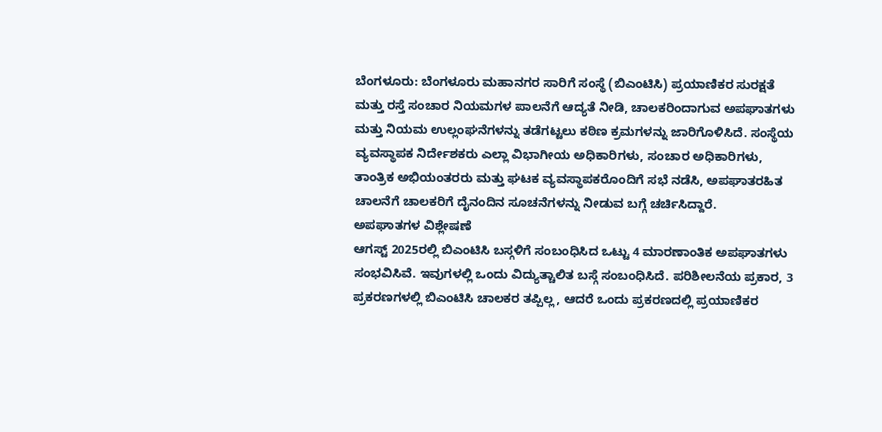ಬೆಂಗಳೂರು: ಬೆಂಗಳೂರು ಮಹಾನಗರ ಸಾರಿಗೆ ಸಂಸ್ಥೆ (ಬಿಎಂಟಿಸಿ) ಪ್ರಯಾಣಿಕರ ಸುರಕ್ಷತೆ ಮತ್ತು ರಸ್ತೆ ಸಂಚಾರ ನಿಯಮಗಳ ಪಾಲನೆಗೆ ಆದ್ಯತೆ ನೀಡಿ, ಚಾಲಕರಿಂದಾಗುವ ಅಪಘಾತಗಳು ಮತ್ತು ನಿಯಮ ಉಲ್ಲಂಘನೆಗಳನ್ನು ತಡೆಗಟ್ಟಲು ಕಠಿಣ ಕ್ರಮಗಳನ್ನು ಜಾರಿಗೊಳಿಸಿದೆ. ಸಂಸ್ಥೆಯ ವ್ಯವಸ್ಥಾಪಕ ನಿರ್ದೇಶಕರು ಎಲ್ಲಾ ವಿಭಾಗೀಯ ಅಧಿಕಾರಿಗಳು, ಸಂಚಾರ ಅಧಿಕಾರಿಗಳು, ತಾಂತ್ರಿಕ ಅಭಿಯಂತರರು ಮತ್ತು ಘಟಕ ವ್ಯವಸ್ಥಾಪಕರೊಂದಿಗೆ ಸಭೆ ನಡೆಸಿ, ಅಪಘಾತರಹಿತ ಚಾಲನೆಗೆ ಚಾಲಕರಿಗೆ ದೈನಂದಿನ ಸೂಚನೆಗಳನ್ನು ನೀಡುವ ಬಗ್ಗೆ ಚರ್ಚಿಸಿದ್ದಾರೆ.
ಅಪಘಾತಗಳ ವಿಶ್ಲೇಷಣೆ
ಆಗಸ್ಟ್ 2025ರಲ್ಲಿ ಬಿಎಂಟಿಸಿ ಬಸ್ಗಳಿಗೆ ಸಂಬಂಧಿಸಿದ ಒಟ್ಟು 4 ಮಾರಣಾಂತಿಕ ಅಪಘಾತಗಳು ಸಂಭವಿಸಿವೆ. ಇವುಗಳಲ್ಲಿ ಒಂದು ವಿದ್ಯುತ್ಚಾಲಿತ ಬಸ್ಗೆ ಸಂಬಂಧಿಸಿದೆ. ಪರಿಶೀಲನೆಯ ಪ್ರಕಾರ, 3 ಪ್ರಕರಣಗಳಲ್ಲಿ ಬಿಎಂಟಿಸಿ ಚಾಲಕರ ತಪ್ಪಿಲ್ಲ, ಆದರೆ ಒಂದು ಪ್ರಕರಣದಲ್ಲಿ ಪ್ರಯಾಣಿಕರ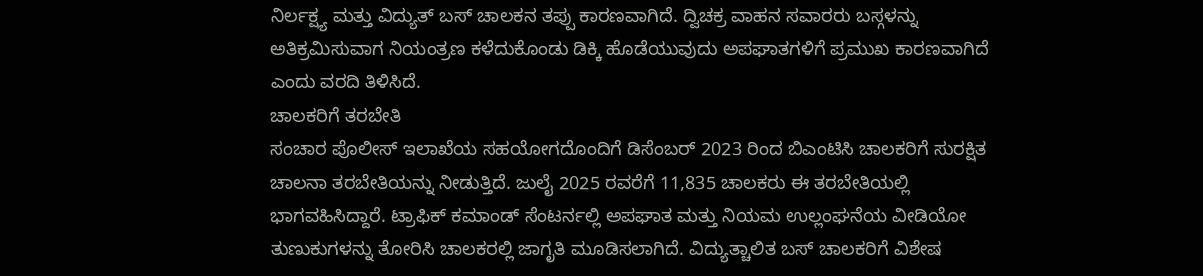ನಿರ್ಲಕ್ಷ್ಯ ಮತ್ತು ವಿದ್ಯುತ್ ಬಸ್ ಚಾಲಕನ ತಪ್ಪು ಕಾರಣವಾಗಿದೆ. ದ್ವಿಚಕ್ರ ವಾಹನ ಸವಾರರು ಬಸ್ಗಳನ್ನು ಅತಿಕ್ರಮಿಸುವಾಗ ನಿಯಂತ್ರಣ ಕಳೆದುಕೊಂಡು ಡಿಕ್ಕಿ ಹೊಡೆಯುವುದು ಅಪಘಾತಗಳಿಗೆ ಪ್ರಮುಖ ಕಾರಣವಾಗಿದೆ ಎಂದು ವರದಿ ತಿಳಿಸಿದೆ.
ಚಾಲಕರಿಗೆ ತರಬೇತಿ
ಸಂಚಾರ ಪೊಲೀಸ್ ಇಲಾಖೆಯ ಸಹಯೋಗದೊಂದಿಗೆ ಡಿಸೆಂಬರ್ 2023 ರಿಂದ ಬಿಎಂಟಿಸಿ ಚಾಲಕರಿಗೆ ಸುರಕ್ಷಿತ ಚಾಲನಾ ತರಬೇತಿಯನ್ನು ನೀಡುತ್ತಿದೆ. ಜುಲೈ 2025 ರವರೆಗೆ 11,835 ಚಾಲಕರು ಈ ತರಬೇತಿಯಲ್ಲಿ ಭಾಗವಹಿಸಿದ್ದಾರೆ. ಟ್ರಾಫಿಕ್ ಕಮಾಂಡ್ ಸೆಂಟರ್ನಲ್ಲಿ ಅಪಘಾತ ಮತ್ತು ನಿಯಮ ಉಲ್ಲಂಘನೆಯ ವೀಡಿಯೋ ತುಣುಕುಗಳನ್ನು ತೋರಿಸಿ ಚಾಲಕರಲ್ಲಿ ಜಾಗೃತಿ ಮೂಡಿಸಲಾಗಿದೆ. ವಿದ್ಯುತ್ಚಾಲಿತ ಬಸ್ ಚಾಲಕರಿಗೆ ವಿಶೇಷ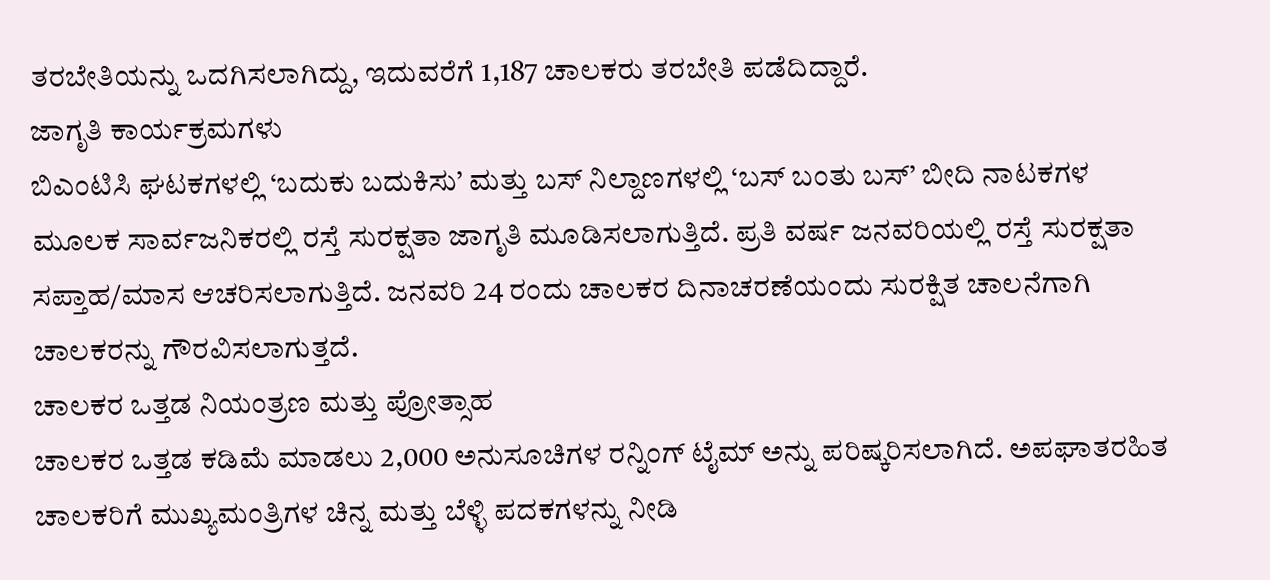ತರಬೇತಿಯನ್ನು ಒದಗಿಸಲಾಗಿದ್ದು, ಇದುವರೆಗೆ 1,187 ಚಾಲಕರು ತರಬೇತಿ ಪಡೆದಿದ್ದಾರೆ.
ಜಾಗೃತಿ ಕಾರ್ಯಕ್ರಮಗಳು
ಬಿಎಂಟಿಸಿ ಘಟಕಗಳಲ್ಲಿ ‘ಬದುಕು ಬದುಕಿಸು’ ಮತ್ತು ಬಸ್ ನಿಲ್ದಾಣಗಳಲ್ಲಿ ‘ಬಸ್ ಬಂತು ಬಸ್’ ಬೀದಿ ನಾಟಕಗಳ ಮೂಲಕ ಸಾರ್ವಜನಿಕರಲ್ಲಿ ರಸ್ತೆ ಸುರಕ್ಷತಾ ಜಾಗೃತಿ ಮೂಡಿಸಲಾಗುತ್ತಿದೆ. ಪ್ರತಿ ವರ್ಷ ಜನವರಿಯಲ್ಲಿ ರಸ್ತೆ ಸುರಕ್ಷತಾ ಸಪ್ತಾಹ/ಮಾಸ ಆಚರಿಸಲಾಗುತ್ತಿದೆ. ಜನವರಿ 24 ರಂದು ಚಾಲಕರ ದಿನಾಚರಣೆಯಂದು ಸುರಕ್ಷಿತ ಚಾಲನೆಗಾಗಿ ಚಾಲಕರನ್ನು ಗೌರವಿಸಲಾಗುತ್ತದೆ.
ಚಾಲಕರ ಒತ್ತಡ ನಿಯಂತ್ರಣ ಮತ್ತು ಪ್ರೋತ್ಸಾಹ
ಚಾಲಕರ ಒತ್ತಡ ಕಡಿಮೆ ಮಾಡಲು 2,000 ಅನುಸೂಚಿಗಳ ರನ್ನಿಂಗ್ ಟೈಮ್ ಅನ್ನು ಪರಿಷ್ಕರಿಸಲಾಗಿದೆ. ಅಪಘಾತರಹಿತ ಚಾಲಕರಿಗೆ ಮುಖ್ಯಮಂತ್ರಿಗಳ ಚಿನ್ನ ಮತ್ತು ಬೆಳ್ಳಿ ಪದಕಗಳನ್ನು ನೀಡಿ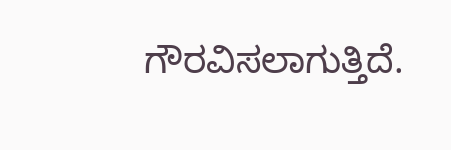ಗೌರವಿಸಲಾಗುತ್ತಿದೆ.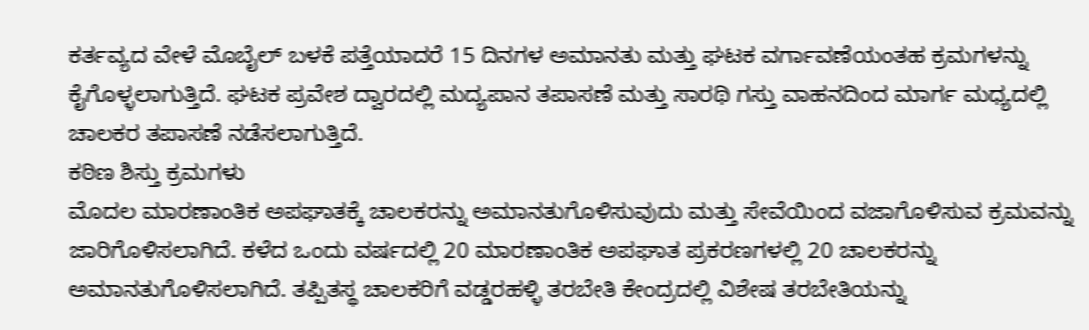ಕರ್ತವ್ಯದ ವೇಳೆ ಮೊಬೈಲ್ ಬಳಕೆ ಪತ್ತೆಯಾದರೆ 15 ದಿನಗಳ ಅಮಾನತು ಮತ್ತು ಘಟಕ ವರ್ಗಾವಣೆಯಂತಹ ಕ್ರಮಗಳನ್ನು ಕೈಗೊಳ್ಳಲಾಗುತ್ತಿದೆ. ಘಟಕ ಪ್ರವೇಶ ದ್ವಾರದಲ್ಲಿ ಮದ್ಯಪಾನ ತಪಾಸಣೆ ಮತ್ತು ಸಾರಥಿ ಗಸ್ತು ವಾಹನದಿಂದ ಮಾರ್ಗ ಮಧ್ಯದಲ್ಲಿ ಚಾಲಕರ ತಪಾಸಣೆ ನಡೆಸಲಾಗುತ್ತಿದೆ.
ಕಠಿಣ ಶಿಸ್ತು ಕ್ರಮಗಳು
ಮೊದಲ ಮಾರಣಾಂತಿಕ ಅಪಘಾತಕ್ಕೆ ಚಾಲಕರನ್ನು ಅಮಾನತುಗೊಳಿಸುವುದು ಮತ್ತು ಸೇವೆಯಿಂದ ವಜಾಗೊಳಿಸುವ ಕ್ರಮವನ್ನು ಜಾರಿಗೊಳಿಸಲಾಗಿದೆ. ಕಳೆದ ಒಂದು ವರ್ಷದಲ್ಲಿ 20 ಮಾರಣಾಂತಿಕ ಅಪಘಾತ ಪ್ರಕರಣಗಳಲ್ಲಿ 20 ಚಾಲಕರನ್ನು ಅಮಾನತುಗೊಳಿಸಲಾಗಿದೆ. ತಪ್ಪಿತಸ್ಥ ಚಾಲಕರಿಗೆ ವಡ್ಡರಹಳ್ಳಿ ತರಬೇತಿ ಕೇಂದ್ರದಲ್ಲಿ ವಿಶೇಷ ತರಬೇತಿಯನ್ನು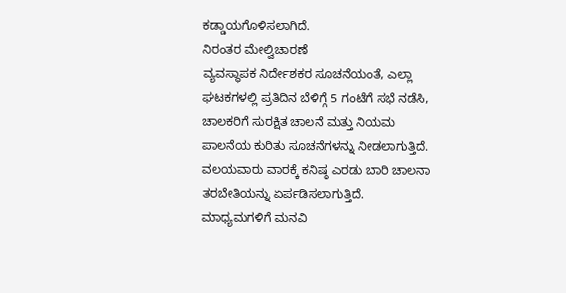ಕಡ್ಡಾಯಗೊಳಿಸಲಾಗಿದೆ.
ನಿರಂತರ ಮೇಲ್ವಿಚಾರಣೆ
ವ್ಯವಸ್ಥಾಪಕ ನಿರ್ದೇಶಕರ ಸೂಚನೆಯಂತೆ, ಎಲ್ಲಾ ಘಟಕಗಳಲ್ಲಿ ಪ್ರತಿದಿನ ಬೆಳಿಗ್ಗೆ 5 ಗಂಟೆಗೆ ಸಭೆ ನಡೆಸಿ, ಚಾಲಕರಿಗೆ ಸುರಕ್ಷಿತ ಚಾಲನೆ ಮತ್ತು ನಿಯಮ ಪಾಲನೆಯ ಕುರಿತು ಸೂಚನೆಗಳನ್ನು ನೀಡಲಾಗುತ್ತಿದೆ. ವಲಯವಾರು ವಾರಕ್ಕೆ ಕನಿಷ್ಠ ಎರಡು ಬಾರಿ ಚಾಲನಾ ತರಬೇತಿಯನ್ನು ಏರ್ಪಡಿಸಲಾಗುತ್ತಿದೆ.
ಮಾಧ್ಯಮಗಳಿಗೆ ಮನವಿ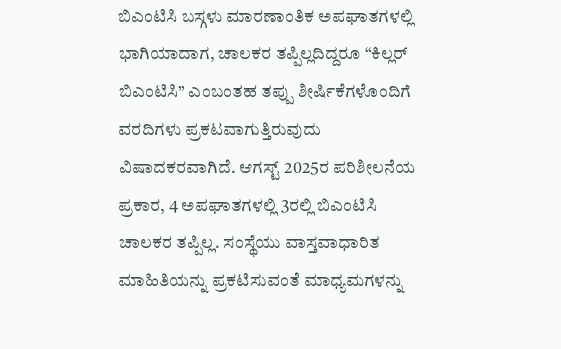ಬಿಎಂಟಿಸಿ ಬಸ್ಗಳು ಮಾರಣಾಂತಿಕ ಅಪಘಾತಗಳಲ್ಲಿ ಭಾಗಿಯಾದಾಗ, ಚಾಲಕರ ತಪ್ಪಿಲ್ಲದಿದ್ದರೂ “ಕಿಲ್ಲರ್ ಬಿಎಂಟಿಸಿ” ಎಂಬಂತಹ ತಪ್ಪು ಶೀರ್ಷಿಕೆಗಳೊಂದಿಗೆ ವರದಿಗಳು ಪ್ರಕಟವಾಗುತ್ತಿರುವುದು ವಿಷಾದಕರವಾಗಿದೆ. ಆಗಸ್ಟ್ 2025ರ ಪರಿಶೀಲನೆಯ ಪ್ರಕಾರ, 4 ಅಪಘಾತಗಳಲ್ಲಿ 3ರಲ್ಲಿ ಬಿಎಂಟಿಸಿ ಚಾಲಕರ ತಪ್ಪಿಲ್ಲ. ಸಂಸ್ಥೆಯು ವಾಸ್ತವಾಧಾರಿತ ಮಾಹಿತಿಯನ್ನು ಪ್ರಕಟಿಸುವಂತೆ ಮಾಧ್ಯಮಗಳನ್ನು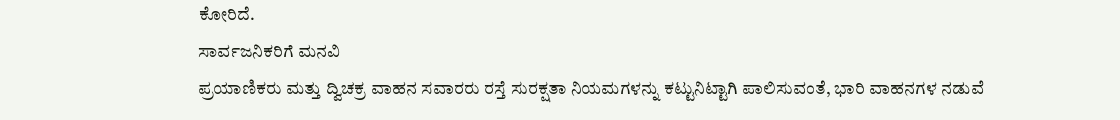ಕೋರಿದೆ.
ಸಾರ್ವಜನಿಕರಿಗೆ ಮನವಿ
ಪ್ರಯಾಣಿಕರು ಮತ್ತು ದ್ವಿಚಕ್ರ ವಾಹನ ಸವಾರರು ರಸ್ತೆ ಸುರಕ್ಷತಾ ನಿಯಮಗಳನ್ನು ಕಟ್ಟುನಿಟ್ಟಾಗಿ ಪಾಲಿಸುವಂತೆ, ಭಾರಿ ವಾಹನಗಳ ನಡುವೆ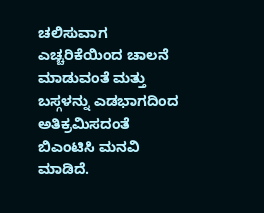ಚಲಿಸುವಾಗ ಎಚ್ಚರಿಕೆಯಿಂದ ಚಾಲನೆ ಮಾಡುವಂತೆ ಮತ್ತು ಬಸ್ಗಳನ್ನು ಎಡಭಾಗದಿಂದ ಅತಿಕ್ರಮಿಸದಂತೆ ಬಿಎಂಟಿಸಿ ಮನವಿ ಮಾಡಿದೆ.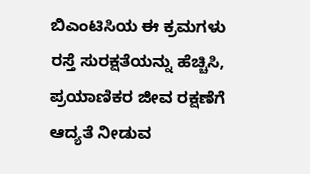ಬಿಎಂಟಿಸಿಯ ಈ ಕ್ರಮಗಳು ರಸ್ತೆ ಸುರಕ್ಷತೆಯನ್ನು ಹೆಚ್ಚಿಸಿ, ಪ್ರಯಾಣಿಕರ ಜೀವ ರಕ್ಷಣೆಗೆ ಆದ್ಯತೆ ನೀಡುವ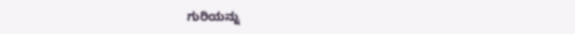ಗುರಿಯನ್ನು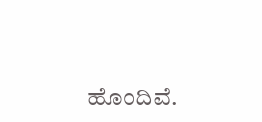ಹೊಂದಿವೆ.